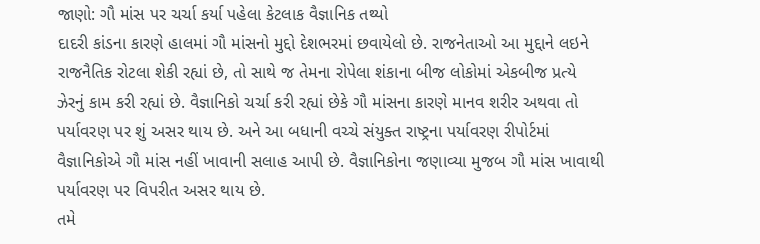જાણો: ગૌ માંસ પર ચર્ચા કર્યા પહેલા કેટલાક વૈજ્ઞાનિક તથ્યો
દાદરી કાંડના કારણે હાલમાં ગૌ માંસનો મુદ્દો દેશભરમાં છવાયેલો છે. રાજનેતાઓ આ મુદ્દાને લઇને રાજનૈતિક રોટલા શેકી રહ્યાં છે, તો સાથે જ તેમના રોપેલા શંકાના બીજ લોકોમાં એકબીજ પ્રત્યે ઝેરનું કામ કરી રહ્યાં છે. વૈજ્ઞાનિકો ચર્ચા કરી રહ્યાં છેકે ગૌ માંસના કારણે માનવ શરીર અથવા તો પર્યાવરણ પર શું અસર થાય છે. અને આ બધાની વચ્ચે સંયુક્ત રાષ્ટ્રના પર્યાવરણ રીપોર્ટમાં વૈજ્ઞાનિકોએ ગૌ માંસ નહીં ખાવાની સલાહ આપી છે. વૈજ્ઞાનિકોના જણાવ્યા મુજબ ગૌ માંસ ખાવાથી પર્યાવરણ પર વિપરીત અસર થાય છે.
તમે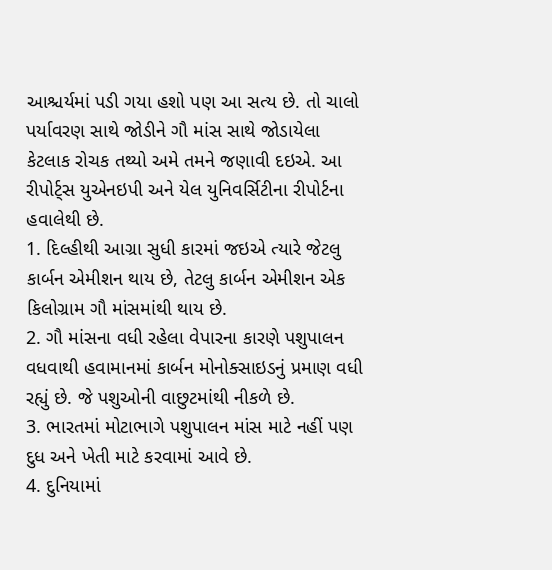આશ્ચર્યમાં પડી ગયા હશો પણ આ સત્ય છે. તો ચાલો પર્યાવરણ સાથે જોડીને ગૌ માંસ સાથે જોડાયેલા કેટલાક રોચક તથ્યો અમે તમને જણાવી દઇએ. આ રીપોર્ટ્સ યુએનઇપી અને યેલ યુનિવર્સિટીના રીપોર્ટના હવાલેથી છે.
1. દિલ્હીથી આગ્રા સુધી કારમાં જઇએ ત્યારે જેટલુ કાર્બન એમીશન થાય છે, તેટલુ કાર્બન એમીશન એક કિલોગ્રામ ગૌ માંસમાંથી થાય છે.
2. ગૌ માંસના વધી રહેલા વેપારના કારણે પશુપાલન વધવાથી હવામાનમાં કાર્બન મોનોક્સાઇડનું પ્રમાણ વધી રહ્યું છે. જે પશુઓની વાછુટમાંથી નીકળે છે.
3. ભારતમાં મોટાભાગે પશુપાલન માંસ માટે નહીં પણ દુધ અને ખેતી માટે કરવામાં આવે છે.
4. દુનિયામાં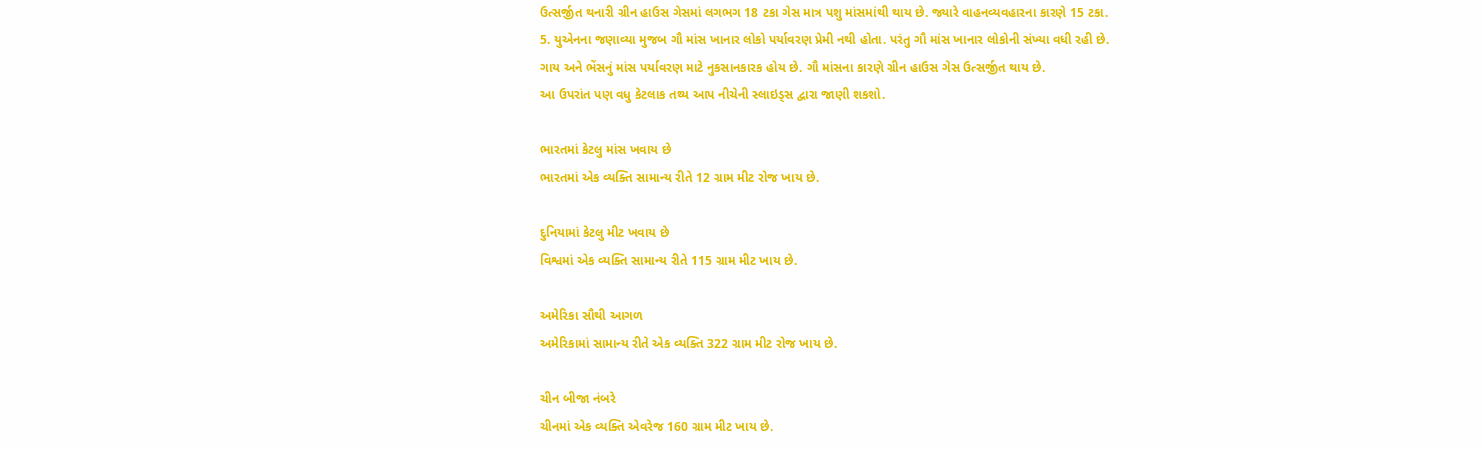ઉત્સર્જીત થનારી ગ્રીન હાઉસ ગેસમાં લગભગ 18 ટકા ગેસ માત્ર પશુ માંસમાંથી થાય છે. જ્યારે વાહનવ્યવહારના કારણે 15 ટકા.
5. યુએનના જણાવ્યા મુજબ ગૌ માંસ ખાનાર લોકો પર્યાવરણ પ્રેમી નથી હોતા. પરંતુ ગૌ માંસ ખાનાર લોકોની સંખ્યા વધી રહી છે.
ગાય અને ભેંસનું માંસ પર્યાવરણ માટે નુકસાનકારક હોય છે. ગૌ માંસના કારણે ગ્રીન હાઉસ ગેસ ઉત્સર્જીત થાય છે.
આ ઉપરાંત પણ વધુ કેટલાક તથ્ય આપ નીચેની સ્લાઇડ્સ દ્વારા જાણી શકશો.

ભારતમાં કેટલુ માંસ ખવાય છે
ભારતમાં એક વ્યક્તિ સામાન્ય રીતે 12 ગ્રામ મીટ રોજ ખાય છે.

દુનિયામાં કેટલુ મીટ ખવાય છે
વિશ્વમાં એક વ્યક્તિ સામાન્ય રીતે 115 ગ્રામ મીટ ખાય છે.

અમેરિકા સૌથી આગળ
અમેરિકામાં સામાન્ય રીતે એક વ્યક્તિ 322 ગ્રામ મીટ રોજ ખાય છે.

ચીન બીજા નંબરે
ચીનમાં એક વ્યક્તિ એવરેજ 160 ગ્રામ મીટ ખાય છે.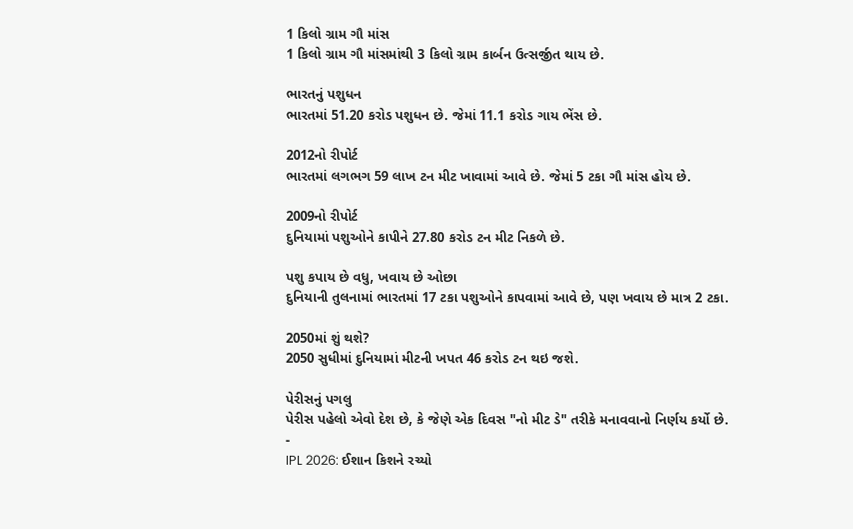1 કિલો ગ્રામ ગૌ માંસ
1 કિલો ગ્રામ ગૌ માંસમાંથી 3 કિલો ગ્રામ કાર્બન ઉત્સર્જીત થાય છે.

ભારતનું પશુધન
ભારતમાં 51.20 કરોડ પશુધન છે. જેમાં 11.1 કરોડ ગાય ભેંસ છે.

2012નો રીપોર્ટ
ભારતમાં લગભગ 59 લાખ ટન મીટ ખાવામાં આવે છે. જેમાં 5 ટકા ગૌ માંસ હોય છે.

2009નો રીપોર્ટ
દુનિયામાં પશુઓને કાપીને 27.80 કરોડ ટન મીટ નિકળે છે.

પશુ કપાય છે વધુ, ખવાય છે ઓછા
દુનિયાની તુલનામાં ભારતમાં 17 ટકા પશુઓને કાપવામાં આવે છે, પણ ખવાય છે માત્ર 2 ટકા.

2050માં શું થશે?
2050 સુધીમાં દુનિયામાં મીટની ખપત 46 કરોડ ટન થઇ જશે.

પેરીસનું પગલુ
પેરીસ પહેલો એવો દેશ છે, કે જેણે એક દિવસ "નો મીટ ડે" તરીકે મનાવવાનો નિર્ણય કર્યો છે.
-
IPL 2026: ઈશાન કિશને રચ્યો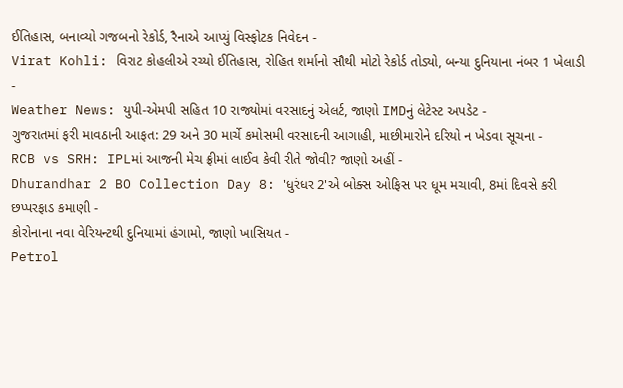ઈતિહાસ, બનાવ્યો ગજબનો રેકોર્ડ, રૈનાએ આપ્યું વિસ્ફોટક નિવેદન -
Virat Kohli: વિરાટ કોહલીએ રચ્યો ઈતિહાસ, રોહિત શર્માનો સૌથી મોટો રેકોર્ડ તોડ્યો, બન્યા દુનિયાના નંબર 1 ખેલાડી -
Weather News: યુપી-એમપી સહિત 10 રાજ્યોમાં વરસાદનું એલર્ટ, જાણો IMDનું લેટેસ્ટ અપડેટ -
ગુજરાતમાં ફરી માવઠાની આફત: 29 અને 30 માર્ચે કમોસમી વરસાદની આગાહી, માછીમારોને દરિયો ન ખેડવા સૂચના -
RCB vs SRH: IPLમાં આજની મેચ ફ્રીમાં લાઈવ કેવી રીતે જોવી? જાણો અહીં -
Dhurandhar 2 BO Collection Day 8: 'ધુરંધર 2'એ બોક્સ ઓફિસ પર ધૂમ મચાવી, 8માં દિવસે કરી છપ્પરફાડ કમાણી -
કોરોનાના નવા વેરિયન્ટથી દુનિયામાં હંગામો, જાણો ખાસિયત -
Petrol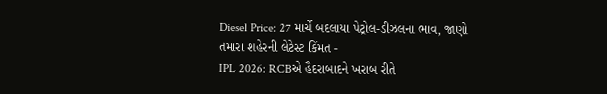Diesel Price: 27 માર્ચે બદલાયા પેટ્રોલ-ડીઝલના ભાવ, જાણો તમારા શહેરની લેટેસ્ટ કિંમત -
IPL 2026: RCBએ હૈદરાબાદને ખરાબ રીતે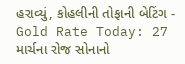હરાવ્યું, કોહલીની તોફાની બેટિંગ -
Gold Rate Today: 27 માર્ચના રોજ સોનાનો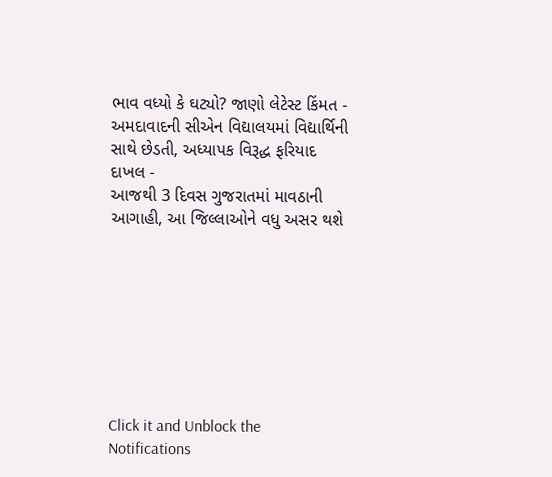ભાવ વધ્યો કે ઘટ્યો? જાણો લેટેસ્ટ કિંમત -
અમદાવાદની સીએન વિદ્યાલયમાં વિદ્યાર્થિની સાથે છેડતી, અધ્યાપક વિરૂદ્ધ ફરિયાદ દાખલ -
આજથી 3 દિવસ ગુજરાતમાં માવઠાની આગાહી, આ જિલ્લાઓને વધુ અસર થશે








Click it and Unblock the Notifications